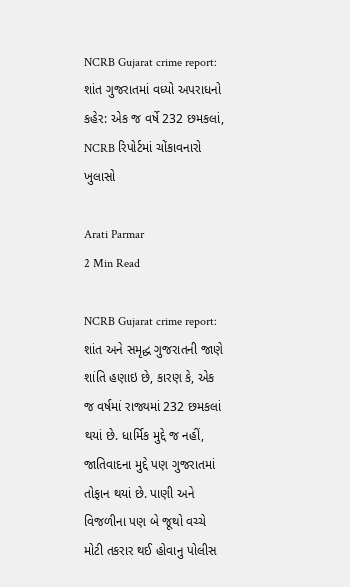NCRB Gujarat crime report: શાંત ગુજરાતમાં વધ્યો અપરાધનો કહેર: એક જ વર્ષે 232 છમકલાં, NCRB રિપોર્ટમાં ચોંકાવનારો ખુલાસો

Arati Parmar
2 Min Read

NCRB Gujarat crime report: શાંત અને સમૃદ્ધ ગુજરાતની જાણે શાંતિ હણાઇ છે, કારણ કે, એક જ વર્ષમાં રાજ્યમાં 232 છમકલાં થયાં છે. ધાર્મિક મુદ્દે જ નહીં, જાતિવાદના મુદ્દે પણ ગુજરાતમાં તોફાન થયાં છે. પાણી અને વિજળીના પણ બે જૂથો વચ્ચે મોટી તકરાર થઈ હોવાનુ પોલીસ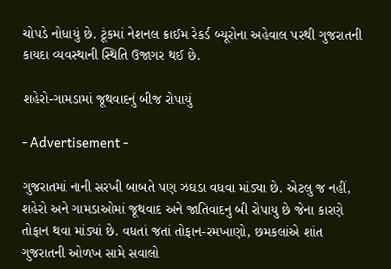ચોપડે નોધાયું છે. ટૂંકમાં નેશનલ ક્રાઈમ રેકર્ડ બ્યૂરોના અહેવાલ પરથી ગુજરાતની કાયદા વ્યવસ્થાની સ્થિતિ ઉજાગર થઈ છે.

શહેરો-ગામડામાં જૂથવાદનું બીજ રોપાયું

- Advertisement -

ગુજરાતમાં નાની સરખી બાબતે પણ ઝઘડા વધવા માંડ્યા છે. એટલુ જ નહીં, શહેરો અને ગામડાઓમાં જૂથવાદ અને જાતિવાદનુ બી રોપાયુ છે જેના કારણે તોફાન થવા માંડ્યાં છે. વધતાં જતાં તોફાન-રમખાણો, છમકલાંએ શાંત ગુજરાતની ઓળખ સામે સવાલો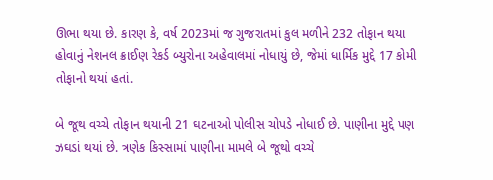ઊભા થયા છે. કારણ કે, વર્ષ 2023માં જ ગુજરાતમાં કુલ મળીને 232 તોફાન થયા હોવાનું નેશનલ ક્રાઈણ રેકર્ડ બ્યુરોના અહેવાલમાં નોધાયું છે, જેમાં ધાર્મિક મુદ્દે 17 કોમી તોફાનો થયાં હતાં.

બે જૂથ વચ્ચે તોફાન થયાની 21 ઘટનાઓ પોલીસ ચોપડે નોધાઈ છે. પાણીના મુદ્દે પણ ઝઘડાં થયાં છે. ત્રણેક કિસ્સામાં પાણીના મામલે બે જૂથો વચ્ચે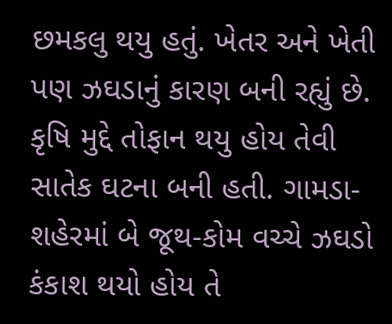છમકલુ થયુ હતું. ખેતર અને ખેતી પણ ઝઘડાનું કારણ બની રહ્યું છે. કૃષિ મુદ્દે તોફાન થયુ હોય તેવી સાતેક ઘટના બની હતી. ગામડા-શહેરમાં બે જૂથ-કોમ વચ્ચે ઝઘડો કંકાશ થયો હોય તે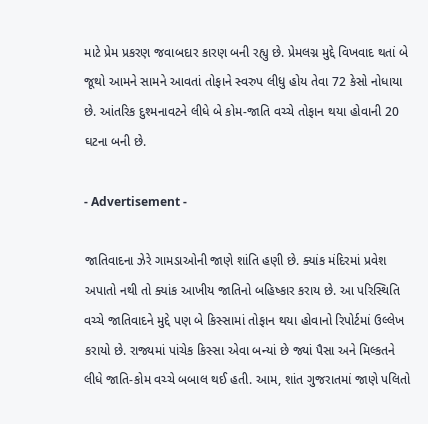માટે પ્રેમ પ્રકરણ જવાબદાર કારણ બની રહ્યુ છે. પ્રેમલગ્ન મુદ્દે વિખવાદ થતાં બે જૂથો આમને સામને આવતાં તોફાને સ્વરુપ લીધુ હોય તેવા 72 કેસો નોધાયા છે. આંતરિક દુશ્મનાવટને લીધે બે કોમ-જાતિ વચ્ચે તોફાન થયા હોવાની 20 ઘટના બની છે.

- Advertisement -

જાતિવાદના ઝેરે ગામડાઓની જાણે શાંતિ હણી છે. ક્યાંક મંદિરમાં પ્રવેશ અપાતો નથી તો ક્યાંક આખીય જાતિનો બહિષ્કાર કરાય છે. આ પરિસ્થિતિ વચ્ચે જાતિવાદને મુદ્દે પણ બે કિસ્સામાં તોફાન થયા હોવાનો રિપોર્ટમાં ઉલ્લેખ કરાયો છે. રાજ્યમાં પાંચેક કિસ્સા એવા બન્યાં છે જ્યાં પૈસા અને મિલ્કતને લીધે જાતિ-કોમ વચ્ચે બબાલ થઈ હતી. આમ, શાંત ગુજરાતમાં જાણે પલિતો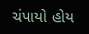ચંપાયો હોય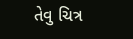તેવુ ચિત્ર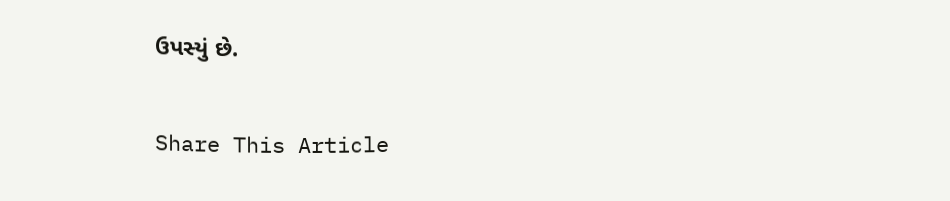ઉપસ્યું છે.

Share This Article